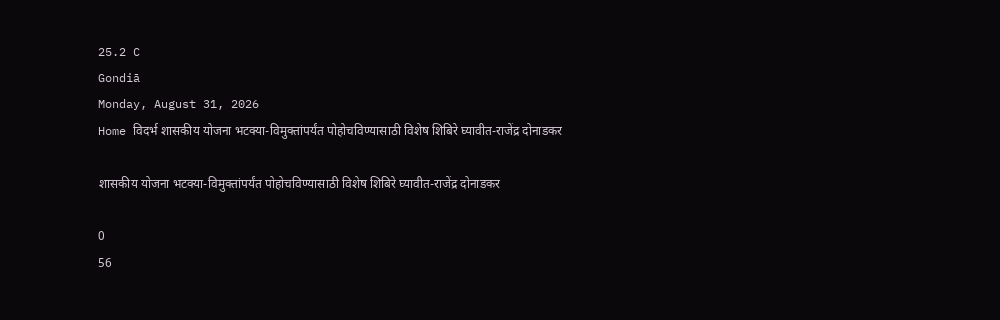25.2 C
Gondiā
Monday, August 31, 2026
Home विदर्भ शासकीय योजना भटक्या-विमुक्तांपर्यंत पोहोचविण्यासाठी विशेष शिबिरे घ्यावीत-राजेंद्र दोनाडकर

शासकीय योजना भटक्या-विमुक्तांपर्यंत पोहोचविण्यासाठी विशेष शिबिरे घ्यावीत-राजेंद्र दोनाडकर

0
56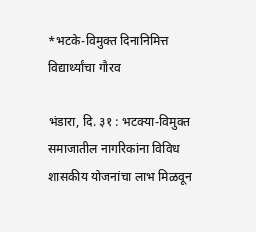*भटके-विमुक्त दिनानिमित्त  विद्यार्थ्यांचा गौरव

भंडारा, दि. ३१ : भटक्या-विमुक्त समाजातील नागरिकांना विविध शासकीय योजनांचा लाभ मिळवून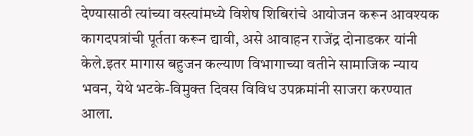देण्यासाठी त्यांच्या वस्त्यांमध्ये विशेष शिबिरांचे आयोजन करून आवश्यक कागदपत्रांची पूर्तता करून द्यावी, असे आवाहन राजेंद्र दोनाडकर यांनी केले.इतर मागास बहुजन कल्याण विभागाच्या वतीने सामाजिक न्याय भवन, येथे भटके-विमुक्त दिवस विविध उपक्रमांनी साजरा करण्यात आला.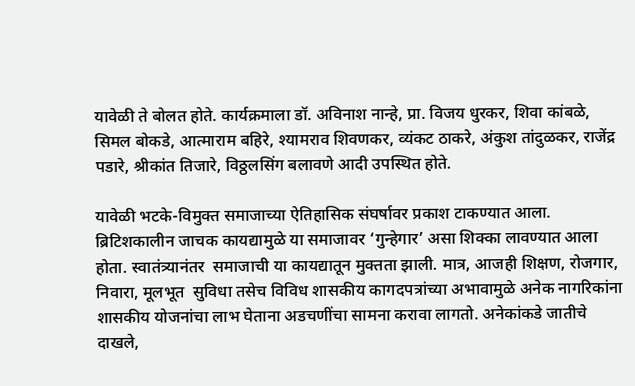यावेळी ते बोलत होते. कार्यक्रमाला डॉ. अविनाश नान्हे, प्रा. विजय धुरकर, शिवा कांबळे, सिमल बोकडे, आत्माराम बहिरे, श्यामराव शिवणकर, व्यंकट ठाकरे, अंकुश तांदुळकर, राजेंद्र पडारे, श्रीकांत तिजारे, विठ्ठलसिंग बलावणे आदी उपस्थित होते.

यावेळी भटके-विमुक्त समाजाच्या ऐतिहासिक संघर्षावर प्रकाश टाकण्यात आला. ब्रिटिशकालीन जाचक कायद्यामुळे या समाजावर ‘गुन्हेगार’ असा शिक्का लावण्यात आला होता. स्वातंत्र्यानंतर  समाजाची या कायद्यातून मुक्तता झाली. मात्र, आजही शिक्षण, रोजगार, निवारा, मूलभूत  सुविधा तसेच विविध शासकीय कागदपत्रांच्या अभावामुळे अनेक नागरिकांना शासकीय योजनांचा लाभ घेताना अडचणींचा सामना करावा लागतो. अनेकांकडे जातीचे दाखले,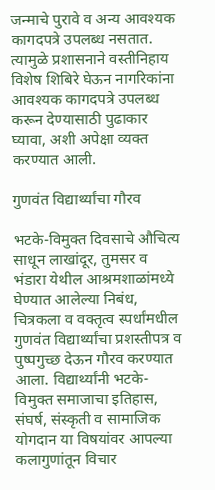जन्माचे पुरावे व अन्य आवश्यक कागदपत्रे उपलब्ध नसतात. त्यामुळे प्रशासनाने वस्तीनिहाय विशेष शिबिरे घेऊन नागरिकांना आवश्यक कागदपत्रे उपलब्ध करून देण्यासाठी पुढाकार घ्यावा, अशी अपेक्षा व्यक्त करण्यात आली.

गुणवंत विद्यार्थ्यांचा गौरव

भटके-विमुक्त दिवसाचे औचित्य साधून लाखांदूर, तुमसर व भंडारा येथील आश्रमशाळांमध्ये घेण्यात आलेल्या निबंध, चित्रकला व वक्तृत्व स्पर्धांमधील गुणवंत विद्यार्थ्यांचा प्रशस्तीपत्र व पुष्पगुच्छ देऊन गौरव करण्यात आला. विद्यार्थ्यांनी भटके-विमुक्त समाजाचा इतिहास, संघर्ष, संस्कृती व सामाजिक योगदान या विषयांवर आपल्या कलागुणांतून विचार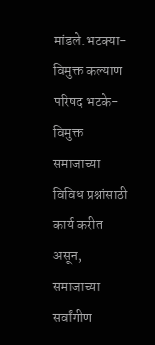मांडले.भटक्या-विमुक्त कल्याण परिषद भटके-विमुक्त समाजाच्या विविध प्रश्नांसाठी कार्य करीत असून, समाजाच्या सर्वांगीण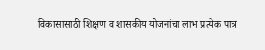विकासासाठी शिक्षण व शासकीय योजनांचा लाभ प्रत्येक पात्र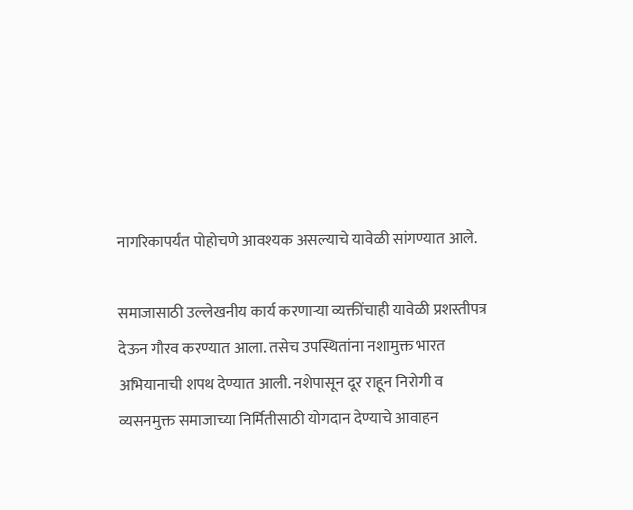नागरिकापर्यंत पोहोचणे आवश्यक असल्याचे यावेळी सांगण्यात आले.

समाजासाठी उल्लेखनीय कार्य करणाऱ्या व्यक्तींचाही यावेळी प्रशस्तीपत्र देऊन गौरव करण्यात आला. तसेच उपस्थितांना नशामुक्त भारत अभियानाची शपथ देण्यात आली. नशेपासून दूर राहून निरोगी व व्यसनमुक्त समाजाच्या निर्मितीसाठी योगदान देण्याचे आवाहन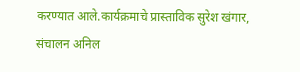करण्यात आले.कार्यक्रमाचे प्रास्ताविक सुरेश खंगार, संचालन अनिल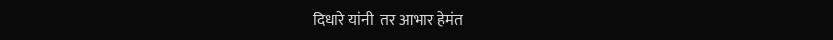दिधारे यांनी  तर आभार हेमंत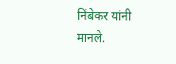निंबेकर यांनी मानले.